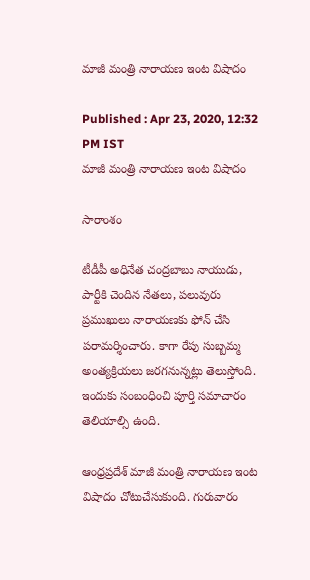మాజీ మంత్రి నారాయణ ఇంట విషాదం

Published : Apr 23, 2020, 12:32 PM IST
మాజీ మంత్రి నారాయణ ఇంట విషాదం

సారాంశం

టీడీపీ అధినేత చంద్రబాబు నాయుడు, పార్టీకి చెందిన నేతలు, పలువురు ప్రముఖులు నారాయణకు ఫోన్ చేసి పరామర్శించారు. కాగా రేపు సుబ్బమ్మ అంత్యక్రియలు జరగనున్నట్లు తెలుస్తోంది. ఇందుకు సంబంధించి పూర్తి సమాచారం తెలియాల్సి ఉంది.

ఆంధ్రప్రదేశ్ మాజీ మంత్రి నారాయణ ఇంట విషాదం చోటుచేసుకుంది. గురువారం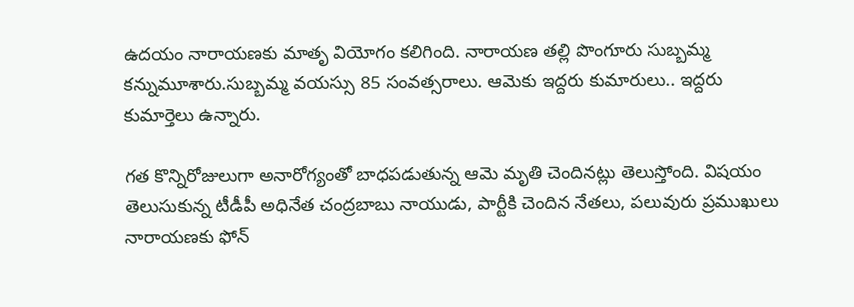ఉదయం నారాయణకు మాతృ వియోగం కలిగింది. నారాయణ తల్లి పొంగూరు సుబ్బమ్మ కన్నుమూశారు.సుబ్బమ్మ వయస్సు 85 సంవత్సరాలు. ఆమెకు ఇద్దరు కుమారులు.. ఇద్దరు కుమార్తెలు ఉన్నారు.

గత కొన్నిరోజులుగా అనారోగ్యంతో బాధపడుతున్న ఆమె మృతి చెందినట్లు తెలుస్తోంది. విషయం తెలుసుకున్న టీడీపీ అధినేత చంద్రబాబు నాయుడు, పార్టీకి చెందిన నేతలు, పలువురు ప్రముఖులు నారాయణకు ఫోన్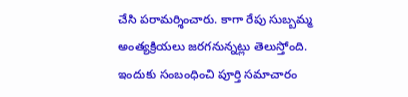చేసి పరామర్శించారు. కాగా రేపు సుబ్బమ్మ అంత్యక్రియలు జరగనున్నట్లు తెలుస్తోంది. ఇందుకు సంబంధించి పూర్తి సమాచారం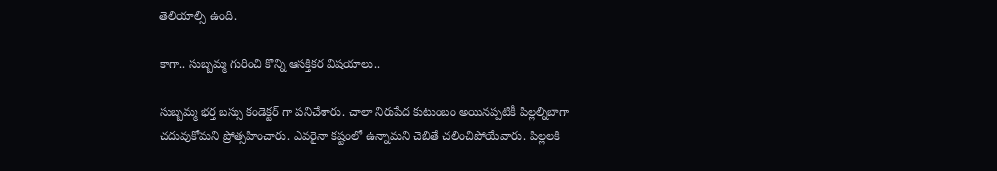తెలియాల్సి ఉంది.

కాగా.. సుబ్బమ్మ గురించి కొన్ని ఆసక్తికర విషయాలు..

సుబ్బమ్మ భర్త బస్సు కండెక్టర్ గా పనిచేశారు. చాలా నిరుపేద కుటుంబం అయినప్పటికీ పిల్లల్ని‌బాగా చదువుకోమని‌ ప్రోత్సహించారు. ఎవరైనా కష్టంలో ఉన్నామని చెబితే చలించిపోయేవారు. పిల్లలకి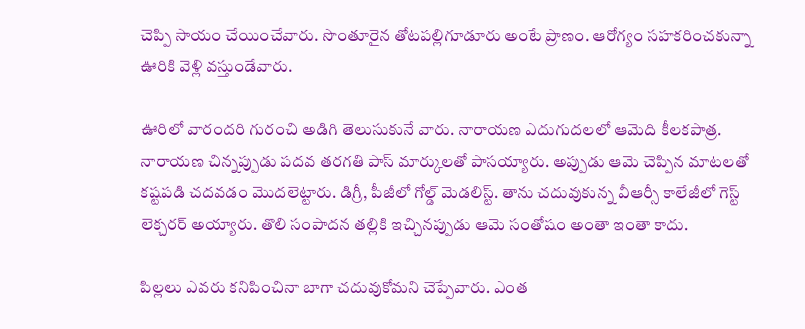చెప్పి సాయం చేయించేవారు. సొంతూరైన తోటపల్లిగూడూరు అంటే ప్రాణం. ఆరోగ్యం సహకరించకున్నా ఊరికి వెళ్లి వస్తుండేవారు.

ఊరిలో వారందరి గురంచి అడిగి తెలుసుకునే వారు. నారాయణ ఎదుగుదలలో ఆమెది కీలకపాత్ర. నారాయణ చిన్నప్పుడు‌ పదవ తరగతి పాస్ మార్కులతో పాసయ్యారు. అప్పుడు ఆమె చెప్పిన మాటలతో కష్టపడి‌ చదవడం‌ మొదలెట్టారు. డిగ్రీ, పీజీలో గోల్డ్ మెడలిస్ట్. తాను చదువుకున్న వీఆర్సీ కాలేజీలో గెస్ట్ లెక్చరర్ అయ్యారు. తొలి సంపాదన తల్లికి ఇచ్చినప్పుడు‌ ఆమె సంతోషం అంతా ఇంతా కాదు.

పిల్లలు ఎవరు కనిపించినా బాగా చదువుకోమని చెప్పేవారు. ఎంత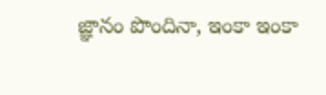జ్ఞానం పొందినా, ఇంకా ఇంకా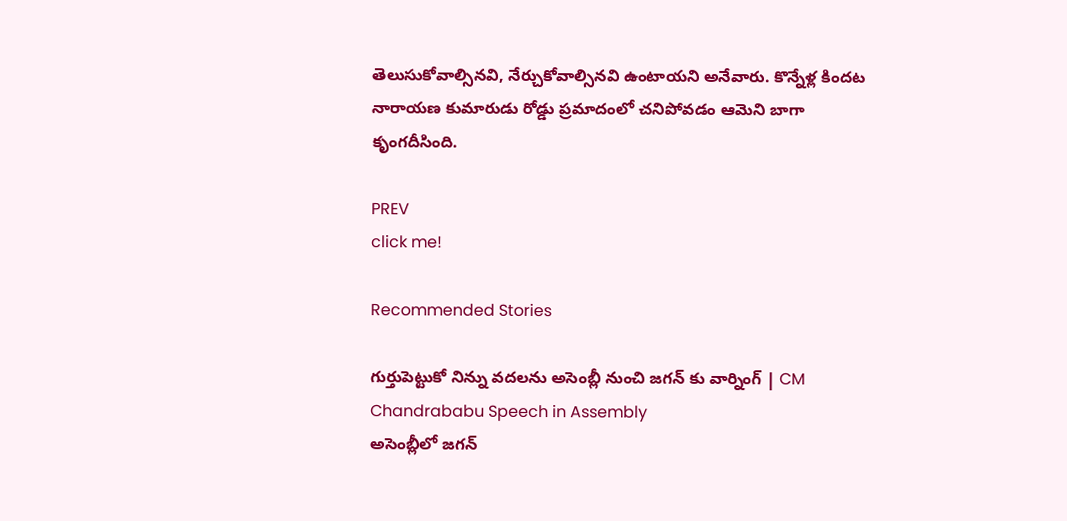తెలుసుకోవాల్సినవి, నేర్చుకోవాల్సినవి ఉంటాయని అనేవారు. కొన్నేళ్ల కిందట నారాయణ కుమారుడు రోడ్డు ప్రమాదంలో చనిపోవడం ఆమెని బాగా కృంగదీసింది.

PREV
click me!

Recommended Stories

గుర్తుపెట్టుకో నిన్ను వదలను అసెంబ్లీ నుంచి జగన్ కు వార్నింగ్ | CM Chandrababu Speech in Assembly
అసెంబ్లీలో జగన్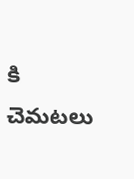కి చెమటలు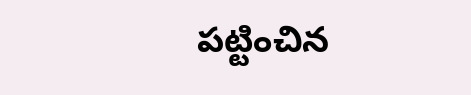పట్టించిన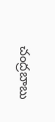చంద్రబాబు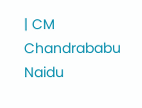| CM Chandrababu Naidu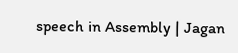speech in Assembly | Jagan